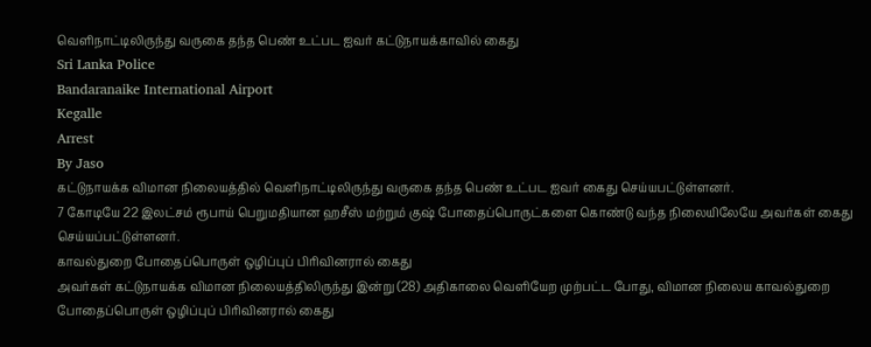வெளிநாட்டிலிருந்து வருகை தந்த பெண் உட்பட ஐவர் கட்டுநாயக்காவில் கைது
Sri Lanka Police
Bandaranaike International Airport
Kegalle
Arrest
By Jaso
கட்டுநாயக்க விமான நிலையத்தில் வெளிநாட்டிலிருந்து வருகை தந்த பெண் உட்பட ஐவர் கைது செய்யபட்டுள்ளனர்.
7 கோடியே 22 இலட்சம் ரூபாய் பெறுமதியான ஹசீஸ் மற்றும் குஷ் போதைப்பொருட்களை கொண்டு வந்த நிலையிலேயே அவர்கள் கைது செய்யப்பட்டுள்ளனர்.
காவல்துறை போதைப்பொருள் ஒழிப்புப் பிரிவினரால் கைது
அவர்கள் கட்டுநாயக்க விமான நிலையத்திலிருந்து இன்று (28) அதிகாலை வெளியேற முற்பட்ட போது, விமான நிலைய காவல்துறை போதைப்பொருள் ஒழிப்புப் பிரிவினரால் கைது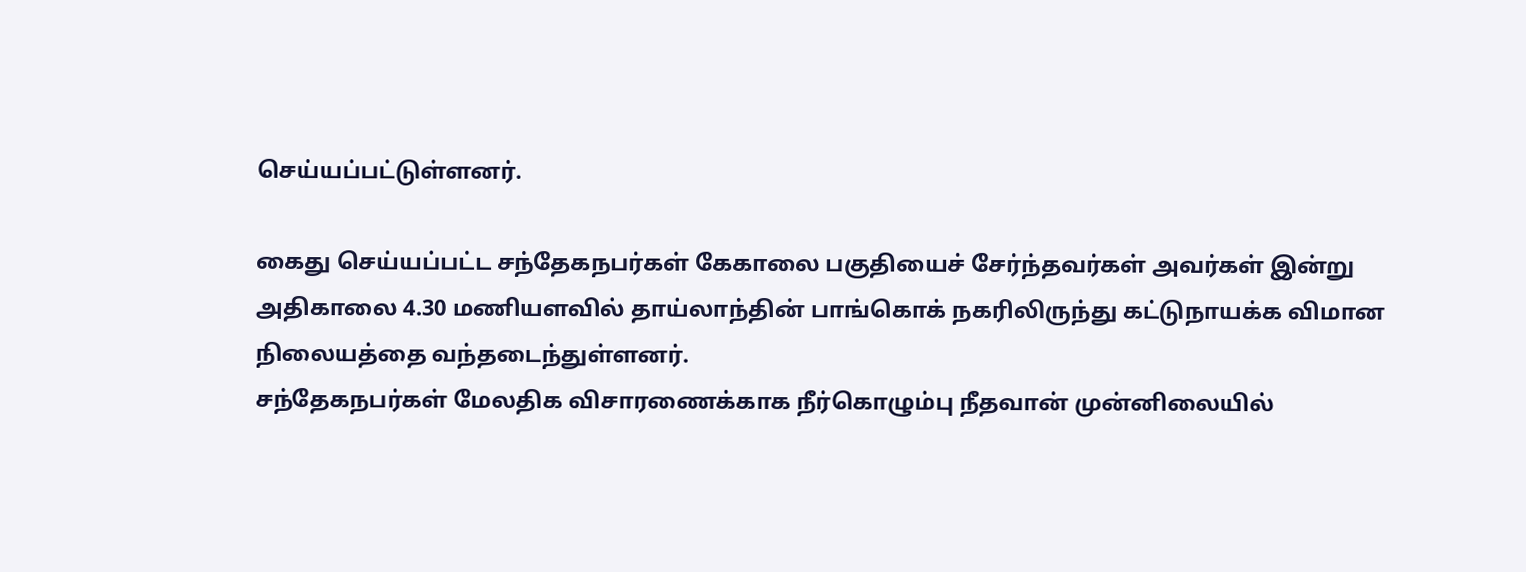செய்யப்பட்டுள்ளனர்.

கைது செய்யப்பட்ட சந்தேகநபர்கள் கேகாலை பகுதியைச் சேர்ந்தவர்கள் அவர்கள் இன்று அதிகாலை 4.30 மணியளவில் தாய்லாந்தின் பாங்கொக் நகரிலிருந்து கட்டுநாயக்க விமான நிலையத்தை வந்தடைந்துள்ளனர்.
சந்தேகநபர்கள் மேலதிக விசாரணைக்காக நீர்கொழும்பு நீதவான் முன்னிலையில்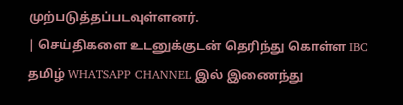முற்படுத்தப்படவுள்ளனர்.
| செய்திகளை உடனுக்குடன் தெரிந்து கொள்ள IBC தமிழ் WHATSAPP CHANNEL இல் இணைந்து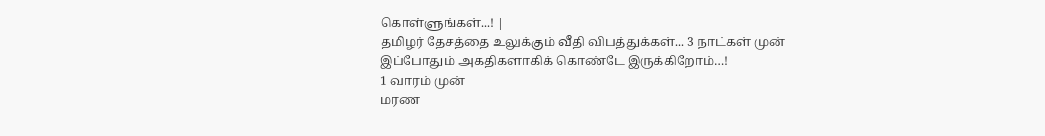கொள்ளுங்கள்...! |
தமிழர் தேசத்தை உலுக்கும் வீதி விபத்துக்கள்... 3 நாட்கள் முன்
இப்போதும் அகதிகளாகிக் கொண்டே இருக்கிறோம்…!
1 வாரம் முன்
மரண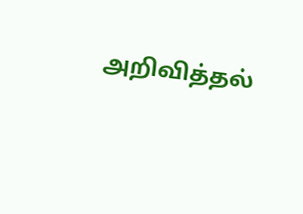அறிவித்தல்